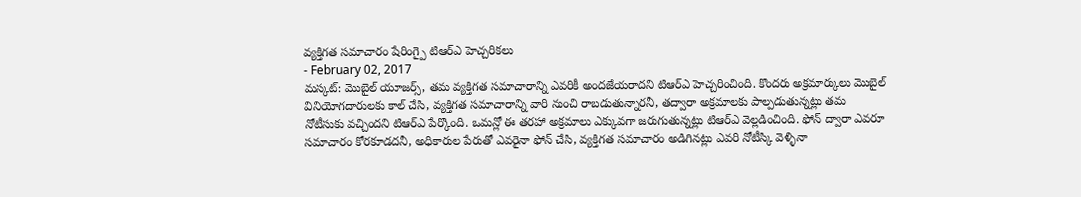వ్యక్తిగత సమాచారం షేరింగ్పై టిఆర్ఎ హెచ్చరికలు
- February 02, 2017
మస్కట్: మొబైల్ యూజర్స్, తమ వ్యక్తిగత సమాచారాన్ని ఎవరికీ అందజేయరాదని టిఆర్ఎ హెచ్చరించింది. కొందరు అక్రమార్కులు మొబైల్ వినియోగదారులకు కాల్ చేసి, వ్యక్తిగత సమాచారాన్ని వారి నుంచి రాబడుతున్నారనీ, తద్వారా అక్రమాలకు పాల్పడుతున్నట్లు తమ నోటీసుకు వచ్చిందని టిఆర్ఎ పేర్కొంది. ఒమన్లో ఈ తరహా అక్రమాలు ఎక్కువగా జరుగుతున్నట్లు టిఆర్ఎ వెల్లడించింది. ఫోన్ ద్వారా ఎవరూ సమాచారం కోరకూడదనీ, అధికారుల పేరుతో ఎవరైనా ఫోన్ చేసి, వ్యక్తిగత సమాచారం అడిగినట్లు ఎవరి నోటీస్కి వెళ్ళినా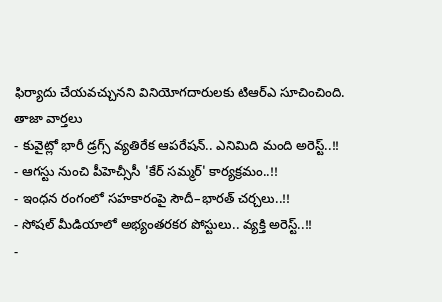ఫిర్యాదు చేయవచ్చునని వినియోగదారులకు టిఆర్ఎ సూచించింది.
తాజా వార్తలు
- కువైట్లో భారీ డ్రగ్స్ వ్యతిరేక ఆపరేషన్.. ఎనిమిది మంది అరెస్ట్..!!
- ఆగస్టు నుంచి పీహెచ్సీసీ 'కేర్ సమ్మర్' కార్యక్రమం..!!
- ఇంధన రంగంలో సహకారంపై సౌదీ–భారత్ చర్చలు..!!
- సోషల్ మీడియాలో అభ్యంతరకర పోస్టులు.. వ్యక్తి అరెస్ట్..!!
-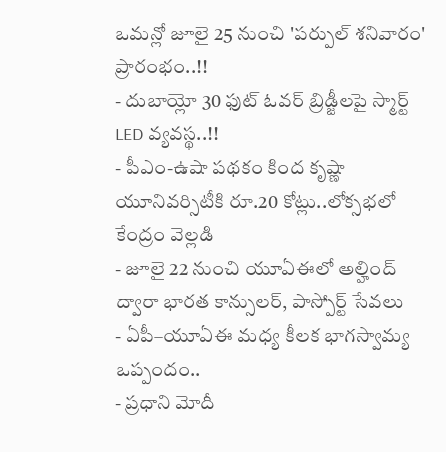ఒమన్లో జూలై 25 నుంచి 'పర్పుల్ శనివారం' ప్రారంభం..!!
- దుబాయ్లో 30 ఫుట్ ఓవర్ బ్రిడ్జీలపై స్మార్ట్ LED వ్యవస్థ..!!
- పీఎం-ఉషా పథకం కింద కృష్ణా యూనివర్సిటీకి రూ.20 కోట్లు..లోక్సభలో కేంద్రం వెల్లడి
- జూలై 22 నుంచి యూఏఈలో అల్హింద్ ద్వారా భారత కాన్సులర్, పాస్పోర్ట్ సేవలు
- ఏపీ–యూఏఈ మధ్య కీలక భాగస్వామ్య ఒప్పందం..
- ప్రధాని మోదీ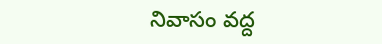నివాసం వద్ద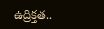ఉద్రిక్తత..